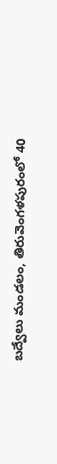బద్వేలు మండలం, తిరువెంగళపురంలో 40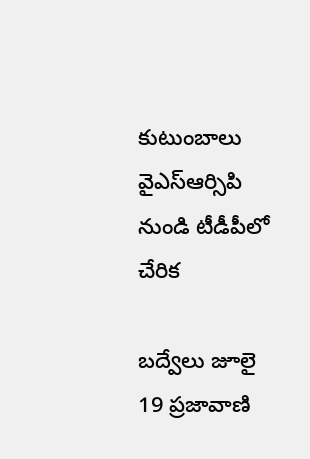కుటుంబాలు వైఎస్ఆర్సిపి నుండి టీడీపీలో చేరిక

బద్వేలు జూలై 19 ప్రజావాణి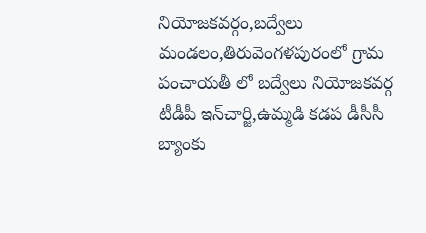నియోజకవర్గం,బద్వేలు మండలం,తిరువెంగళపురంలో గ్రామ పంచాయతీ లో బద్వేలు నియోజకవర్గ టీడీపీ ఇన్‌చార్జి,ఉమ్మడి కడప డీసీసీ బ్యాంకు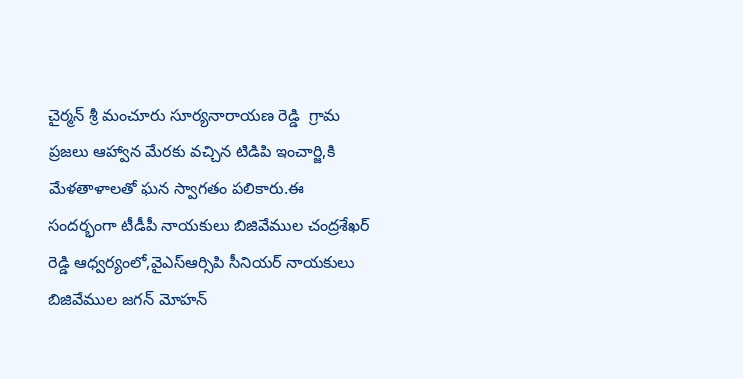చైర్మన్ శ్రీ మంచూరు సూర్యనారాయణ రెడ్డి  గ్రామ ప్రజలు ఆహ్వాన మేరకు వచ్చిన టిడిపి ఇంచార్జి,కి మేళతాళాలతో ఘన స్వాగతం పలికారు.ఈ సందర్భంగా టీడీపీ నాయకులు బిజివేముల చంద్రశేఖర్ రెడ్డి ఆధ్వర్యంలో,వైఎస్ఆర్సిపి సీనియర్ నాయకులు బిజివేముల జగన్ మోహన్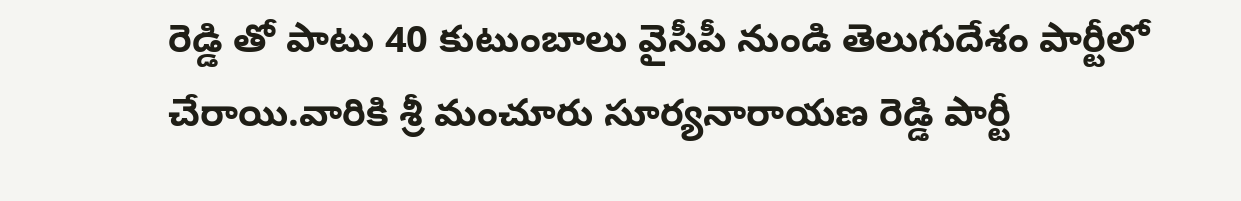రెడ్డి తో పాటు 40 కుటుంబాలు వైసీపీ నుండి తెలుగుదేశం పార్టీలో చేరాయి.వారికి శ్రీ మంచూరు సూర్యనారాయణ రెడ్డి పార్టీ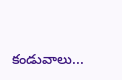కండువాలు...